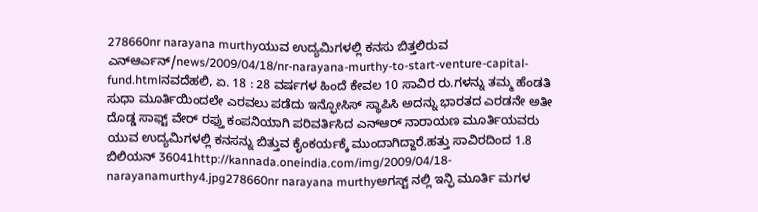278660nr narayana murthyಯುವ ಉದ್ಯಮಿಗಳಲ್ಲಿ ಕನಸು ಬಿತ್ತಲಿರುವ ಎನ್ಆರ್ಎನ್/news/2009/04/18/nr-narayana-murthy-to-start-venture-capital-fund.htmlನವದೆಹಲಿ, ಏ. 18 : 28 ವರ್ಷಗಳ ಹಿಂದೆ ಕೇವಲ 10 ಸಾವಿರ ರು.ಗಳನ್ನು ತಮ್ಮ ಹೆಂಡತಿ ಸುಧಾ ಮೂರ್ತಿಯಿಂದಲೇ ಎರವಲು ಪಡೆದು ಇನ್ಫೋಸಿಸ್ ಸ್ಥಾಪಿಸಿ ಅದನ್ನು ಭಾರತದ ಎರಡನೇ ಅತೀ ದೊಡ್ಡ ಸಾಫ್ಟ್ ವೇರ್ ರಫ್ತು ಕಂಪನಿಯಾಗಿ ಪರಿವರ್ತಿಸಿದ ಎನ್ಆರ್ ನಾರಾಯಣ ಮೂರ್ತಿಯವರು ಯುವ ಉದ್ಯಮಿಗಳಲ್ಲಿ ಕನಸನ್ನು ಬಿತ್ತುವ ಕೈಂಕರ್ಯಕ್ಕೆ ಮುಂದಾಗಿದ್ದಾರೆ.ಹತ್ತು ಸಾವಿರದಿಂದ 1.8 ಬಿಲಿಯನ್ 36041http://kannada.oneindia.com/img/2009/04/18-narayanamurthy4.jpg278660nr narayana murthyಅಗಸ್ಟ್ ನಲ್ಲಿ ಇನ್ಫಿ ಮೂರ್ತಿ ಮಗಳ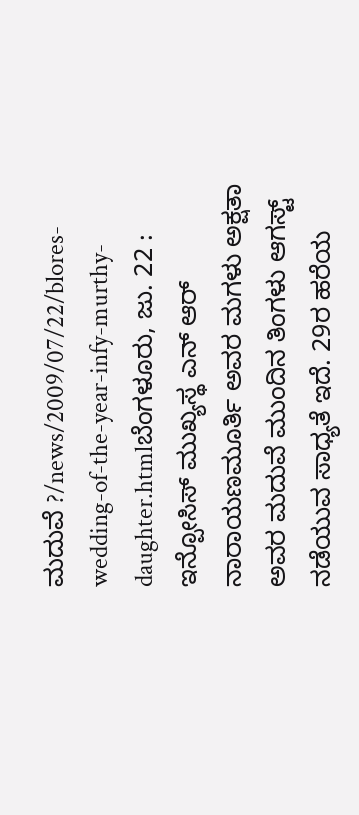ಮದುವೆ ?/news/2009/07/22/blores-wedding-of-the-year-infy-murthy-daughter.htmlಬೆಂಗಳೂರು, ಜು. 22 : ಇನ್ಪೋಸಿಸ್ ಮುಖ್ಯಸ್ಥ ಎನ್ ಆರ್ ನಾರಾಯಣಮೂರ್ತಿ ಅವರ ಮಗಳು ಅಕ್ಷತಾ ಅವರ ಮದುವೆ ಮುಂದಿನ ತಿಂಗಳು ಆಗಸ್ಟ್ ನಡೆಯುವ ಸಾಧ್ಯತೆ ಇದೆ. 29ರ ಹರೆಯ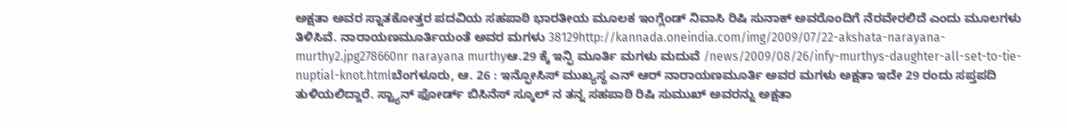ಅಕ್ಷತಾ ಅವರ ಸ್ನಾತಕೋತ್ತರ ಪದವಿಯ ಸಹಪಾಠಿ ಭಾರತೀಯ ಮೂಲಕ ಇಂಗ್ಲೆಂಡ್ ನಿವಾಸಿ ರಿಷಿ ಸುನಾಕ್ ಅವರೊಂದಿಗೆ ನೆರವೇರಲಿದೆ ಎಂದು ಮೂಲಗಳು ತಿಳಿಸಿವೆ. ನಾರಾಯಣಮೂರ್ತಿಯಂತೆ ಅವರ ಮಗಳು 38129http://kannada.oneindia.com/img/2009/07/22-akshata-narayana-murthy2.jpg278660nr narayana murthyಆ.29 ಕ್ಕೆ ಇನ್ಫಿ ಮೂರ್ತಿ ಮಗಳು ಮದುವೆ /news/2009/08/26/infy-murthys-daughter-all-set-to-tie-nuptial-knot.htmlಬೆಂಗಳೂರು, ಆ. 26 : ಇನ್ಫೋಸಿಸ್ ಮುಖ್ಯಸ್ಥ ಎನ್ ಆರ್ ನಾರಾಯಣಮೂರ್ತಿ ಅವರ ಮಗಳು ಅಕ್ಷತಾ ಇದೇ 29 ರಂದು ಸಪ್ತಪದಿ ತುಳಿಯಲಿದ್ದಾರೆ. ಸ್ಟ್ಯಾನ್ ಫೋರ್ಡ್ ಬಿಸಿನೆಸ್ ಸ್ಕೂಲ್ ನ ತನ್ನ ಸಹಪಾಠಿ ರಿಷಿ ಸುಮುಖ್ ಅವರನ್ನು ಅಕ್ಷತಾ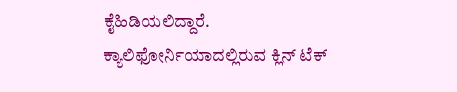ಕೈಹಿಡಿಯಲಿದ್ದಾರೆ. ಕ್ಯಾಲಿಫೋರ್ನಿಯಾದಲ್ಲಿರುವ ಕ್ಲಿನ್ ಟೆಕ್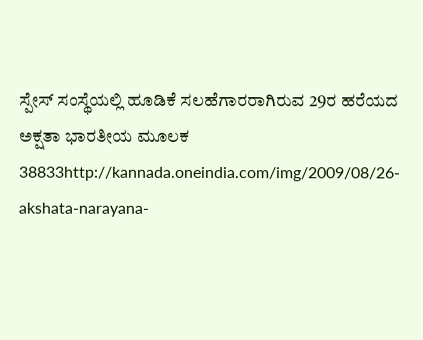ಸ್ಪೇಸ್ ಸಂಸ್ಥೆಯಲ್ಲಿ ಹೂಡಿಕೆ ಸಲಹೆಗಾರರಾಗಿರುವ 29ರ ಹರೆಯದ ಅಕ್ಷತಾ ಭಾರತೀಯ ಮೂಲಕ 38833http://kannada.oneindia.com/img/2009/08/26-akshata-narayana-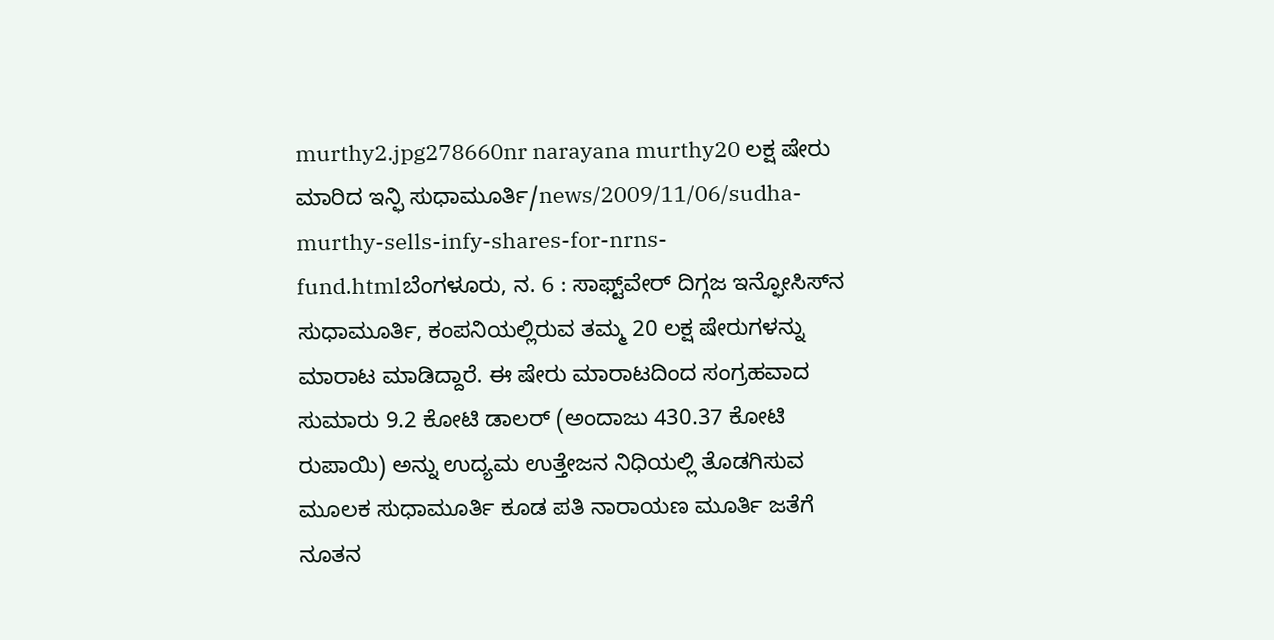murthy2.jpg278660nr narayana murthy20 ಲಕ್ಷ ಷೇರು ಮಾರಿದ ಇನ್ಫಿ ಸುಧಾಮೂರ್ತಿ/news/2009/11/06/sudha-murthy-sells-infy-shares-for-nrns-fund.htmlಬೆಂಗಳೂರು, ನ. 6 : ಸಾಫ್ಟ್‌ವೇರ್ ದಿಗ್ಗಜ ಇನ್ಫೋಸಿಸ್‌ನ ಸುಧಾಮೂರ್ತಿ, ಕಂಪನಿಯಲ್ಲಿರುವ ತಮ್ಮ 20 ಲಕ್ಷ ಷೇರುಗಳನ್ನು ಮಾರಾಟ ಮಾಡಿದ್ದಾರೆ. ಈ ಷೇರು ಮಾರಾಟದಿಂದ ಸಂಗ್ರಹವಾದ ಸುಮಾರು 9.2 ಕೋಟಿ ಡಾಲರ್ (ಅಂದಾಜು 430.37 ಕೋಟಿ ರುಪಾಯಿ) ಅನ್ನು ಉದ್ಯಮ ಉತ್ತೇಜನ ನಿಧಿಯಲ್ಲಿ ತೊಡಗಿಸುವ ಮೂಲಕ ಸುಧಾಮೂರ್ತಿ ಕೂಡ ಪತಿ ನಾರಾಯಣ ಮೂರ್ತಿ ಜತೆಗೆ ನೂತನ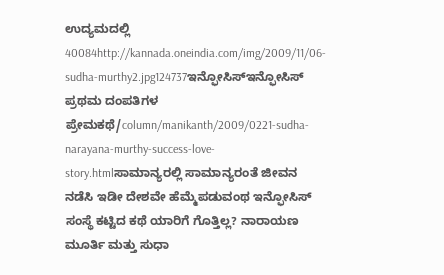ಉದ್ಯಮದಲ್ಲಿ 40084http://kannada.oneindia.com/img/2009/11/06-sudha-murthy2.jpg124737ಇನ್ಫೋಸಿಸ್ಇನ್ಫೋಸಿಸ್ ಪ್ರಥಮ ದಂಪತಿಗಳ ಪ್ರೇಮಕಥೆ/column/manikanth/2009/0221-sudha-narayana-murthy-success-love-story.htmlಸಾಮಾನ್ಯರಲ್ಲಿ ಸಾಮಾನ್ಯರಂತೆ ಜೀವನ ನಡೆಸಿ ಇಡೀ ದೇಶವೇ ಹೆಮ್ಮೆಪಡುವಂಥ ಇನ್ಫೋಸಿಸ್ ಸಂಸ್ಥೆ ಕಟ್ಟಿದ ಕಥೆ ಯಾರಿಗೆ ಗೊತ್ತಿಲ್ಲ? ನಾರಾಯಣ ಮೂರ್ತಿ ಮತ್ತು ಸುಧಾ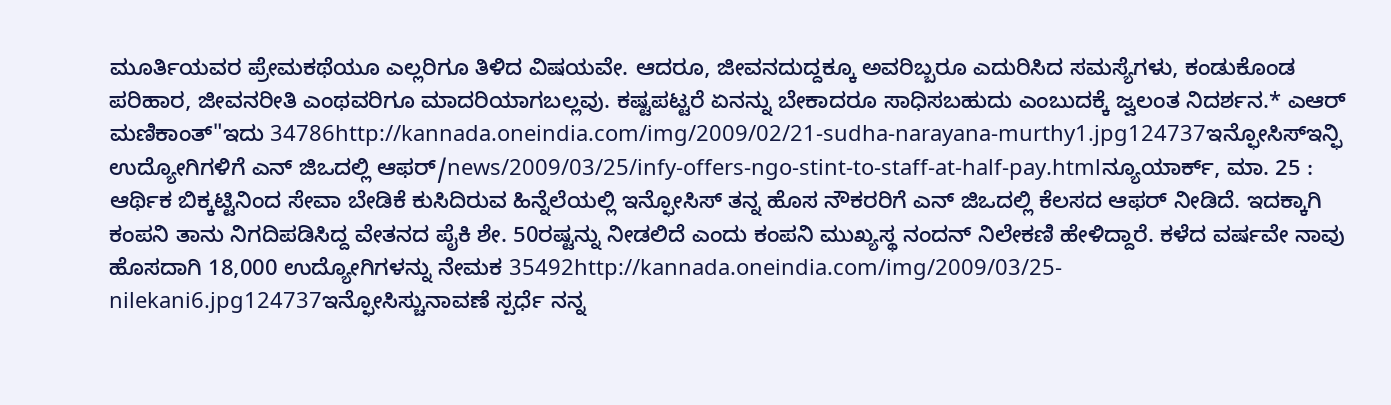ಮೂರ್ತಿಯವರ ಪ್ರೇಮಕಥೆಯೂ ಎಲ್ಲರಿಗೂ ತಿಳಿದ ವಿಷಯವೇ. ಆದರೂ, ಜೀವನದುದ್ದಕ್ಕೂ ಅವರಿಬ್ಬರೂ ಎದುರಿಸಿದ ಸಮಸ್ಯೆಗಳು, ಕಂಡುಕೊಂಡ ಪರಿಹಾರ, ಜೀವನರೀತಿ ಎಂಥವರಿಗೂ ಮಾದರಿಯಾಗಬಲ್ಲವು. ಕಷ್ಟಪಟ್ಟರೆ ಏನನ್ನು ಬೇಕಾದರೂ ಸಾಧಿಸಬಹುದು ಎಂಬುದಕ್ಕೆ ಜ್ವಲಂತ ನಿದರ್ಶನ.* ಎಆರ್ ಮಣಿಕಾಂತ್"ಇದು 34786http://kannada.oneindia.com/img/2009/02/21-sudha-narayana-murthy1.jpg124737ಇನ್ಫೋಸಿಸ್ಇನ್ಫಿ ಉದ್ಯೋಗಿಗಳಿಗೆ ಎನ್ ಜಿಒದಲ್ಲಿ ಆಫರ್/news/2009/03/25/infy-offers-ngo-stint-to-staff-at-half-pay.htmlನ್ಯೂಯಾರ್ಕ್, ಮಾ. 25 : ಆರ್ಥಿಕ ಬಿಕ್ಕಟ್ಟಿನಿಂದ ಸೇವಾ ಬೇಡಿಕೆ ಕುಸಿದಿರುವ ಹಿನ್ನೆಲೆಯಲ್ಲಿ ಇನ್ಫೋಸಿಸ್ ತನ್ನ ಹೊಸ ನೌಕರರಿಗೆ ಎನ್ ಜಿಒದಲ್ಲಿ ಕೆಲಸದ ಆಫರ್ ನೀಡಿದೆ. ಇದಕ್ಕಾಗಿ ಕಂಪನಿ ತಾನು ನಿಗದಿಪಡಿಸಿದ್ದ ವೇತನದ ಪೈಕಿ ಶೇ. 50ರಷ್ಟನ್ನು ನೀಡಲಿದೆ ಎಂದು ಕಂಪನಿ ಮುಖ್ಯಸ್ಥ ನಂದನ್ ನಿಲೇಕಣಿ ಹೇಳಿದ್ದಾರೆ. ಕಳೆದ ವರ್ಷವೇ ನಾವು ಹೊಸದಾಗಿ 18,000 ಉದ್ಯೋಗಿಗಳನ್ನು ನೇಮಕ 35492http://kannada.oneindia.com/img/2009/03/25-nilekani6.jpg124737ಇನ್ಫೋಸಿಸ್ಚುನಾವಣೆ ಸ್ಪರ್ಧೆ ನನ್ನ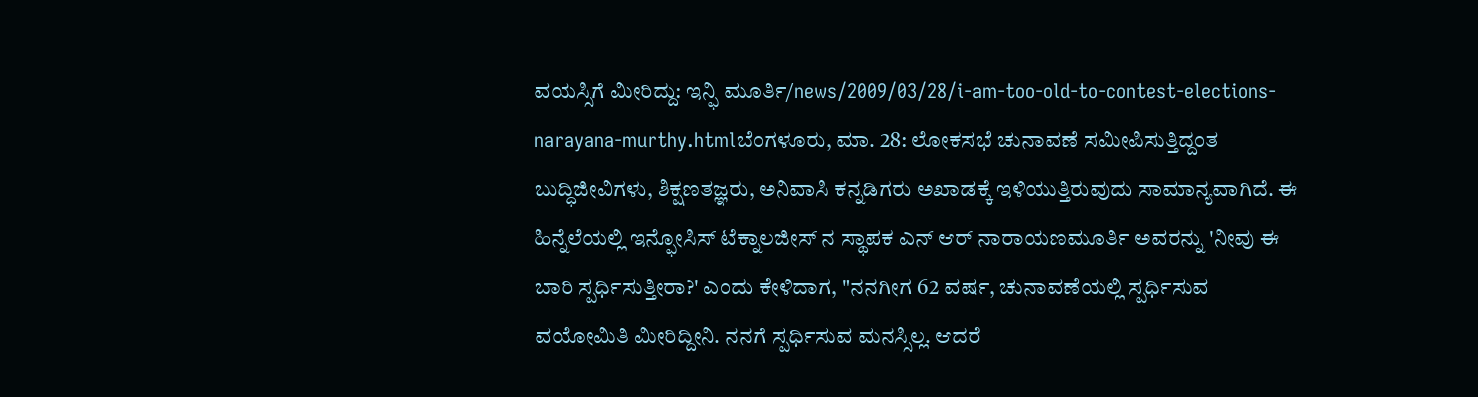ವಯಸ್ಸಿಗೆ ಮೀರಿದ್ದು: ಇನ್ಫಿ ಮೂರ್ತಿ/news/2009/03/28/i-am-too-old-to-contest-elections-narayana-murthy.htmlಬೆಂಗಳೂರು, ಮಾ. 28: ಲೋಕಸಭೆ ಚುನಾವಣೆ ಸಮೀಪಿಸುತ್ತಿದ್ದಂತ ಬುದ್ಧಿಜೀವಿಗಳು, ಶಿಕ್ಷಣತಜ್ಞರು, ಅನಿವಾಸಿ ಕನ್ನಡಿಗರು ಅಖಾಡಕ್ಕೆ ಇಳಿಯುತ್ತಿರುವುದು ಸಾಮಾನ್ಯವಾಗಿದೆ. ಈ ಹಿನ್ನೆಲೆಯಲ್ಲಿ ಇನ್ಫೋಸಿಸ್ ಟೆಕ್ನಾಲಜೀಸ್ ನ ಸ್ಥಾಪಕ ಎನ್ ಆರ್ ನಾರಾಯಣಮೂರ್ತಿ ಅವರನ್ನು 'ನೀವು ಈ ಬಾರಿ ಸ್ಪರ್ಧಿಸುತ್ತೀರಾ?' ಎಂದು ಕೇಳಿದಾಗ, "ನನಗೀಗ 62 ವರ್ಷ, ಚುನಾವಣೆಯಲ್ಲಿ ಸ್ಪರ್ಧಿಸುವ ವಯೋಮಿತಿ ಮೀರಿದ್ದೀನಿ. ನನಗೆ ಸ್ಪರ್ಧಿಸುವ ಮನಸ್ಸಿಲ್ಲ. ಆದರೆ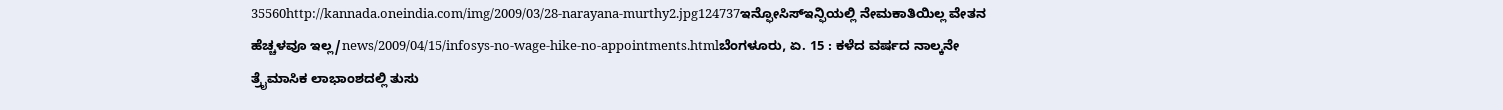35560http://kannada.oneindia.com/img/2009/03/28-narayana-murthy2.jpg124737ಇನ್ಫೋಸಿಸ್ಇನ್ಫಿಯಲ್ಲಿ ನೇಮಕಾತಿಯಿಲ್ಲ ವೇತನ ಹೆಚ್ಚಳವೂ ಇಲ್ಲ/news/2009/04/15/infosys-no-wage-hike-no-appointments.htmlಬೆಂಗಳೂರು, ಏ. 15 : ಕಳೆದ ವರ್ಷದ ನಾಲ್ಕನೇ ತ್ರೈಮಾಸಿಕ ಲಾಭಾಂಶದಲ್ಲಿ ತುಸು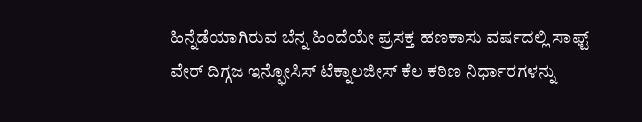ಹಿನ್ನೆಡೆಯಾಗಿರುವ ಬೆನ್ನ ಹಿಂದೆಯೇ ಪ್ರಸಕ್ತ ಹಣಕಾಸು ವರ್ಷದಲ್ಲಿ ಸಾಫ್ಟ್ ವೇರ್ ದಿಗ್ಗಜ ಇನ್ಫೋಸಿಸ್ ಟೆಕ್ನಾಲಜೀಸ್ ಕೆಲ ಕಠಿಣ ನಿರ್ಧಾರಗಳನ್ನು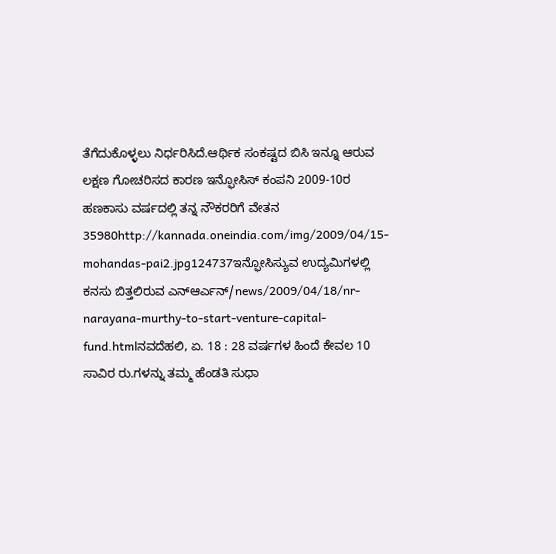ತೆಗೆದುಕೊಳ್ಳಲು ನಿರ್ಧರಿಸಿದೆ.ಆರ್ಥಿಕ ಸಂಕಷ್ಟದ ಬಿಸಿ ಇನ್ನೂ ಆರುವ ಲಕ್ಷಣ ಗೋಚರಿಸದ ಕಾರಣ ಇನ್ಫೋಸಿಸ್ ಕಂಪನಿ 2009-10ರ ಹಣಕಾಸು ವರ್ಷದಲ್ಲಿ ತನ್ನ ನೌಕರರಿಗೆ ವೇತನ 35980http://kannada.oneindia.com/img/2009/04/15-mohandas-pai2.jpg124737ಇನ್ಫೋಸಿಸ್ಯುವ ಉದ್ಯಮಿಗಳಲ್ಲಿ ಕನಸು ಬಿತ್ತಲಿರುವ ಎನ್ಆರ್ಎನ್/news/2009/04/18/nr-narayana-murthy-to-start-venture-capital-fund.htmlನವದೆಹಲಿ, ಏ. 18 : 28 ವರ್ಷಗಳ ಹಿಂದೆ ಕೇವಲ 10 ಸಾವಿರ ರು.ಗಳನ್ನು ತಮ್ಮ ಹೆಂಡತಿ ಸುಧಾ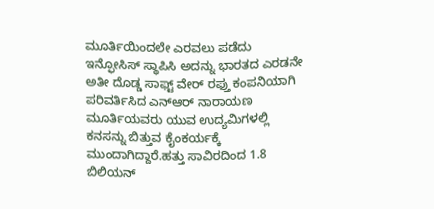ಮೂರ್ತಿಯಿಂದಲೇ ಎರವಲು ಪಡೆದು ಇನ್ಫೋಸಿಸ್ ಸ್ಥಾಪಿಸಿ ಅದನ್ನು ಭಾರತದ ಎರಡನೇ ಅತೀ ದೊಡ್ಡ ಸಾಫ್ಟ್ ವೇರ್ ರಫ್ತು ಕಂಪನಿಯಾಗಿ ಪರಿವರ್ತಿಸಿದ ಎನ್ಆರ್ ನಾರಾಯಣ ಮೂರ್ತಿಯವರು ಯುವ ಉದ್ಯಮಿಗಳಲ್ಲಿ ಕನಸನ್ನು ಬಿತ್ತುವ ಕೈಂಕರ್ಯಕ್ಕೆ ಮುಂದಾಗಿದ್ದಾರೆ.ಹತ್ತು ಸಾವಿರದಿಂದ 1.8 ಬಿಲಿಯನ್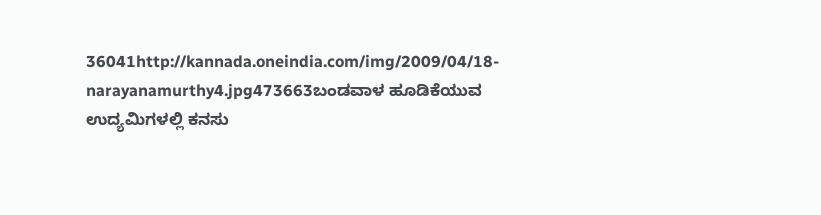36041http://kannada.oneindia.com/img/2009/04/18-narayanamurthy4.jpg473663ಬಂಡವಾಳ ಹೂಡಿಕೆಯುವ ಉದ್ಯಮಿಗಳಲ್ಲಿ ಕನಸು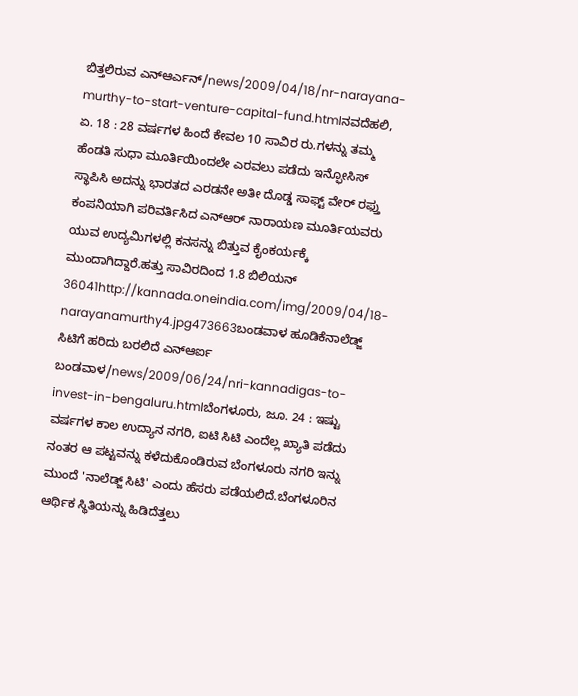ಬಿತ್ತಲಿರುವ ಎನ್ಆರ್ಎನ್/news/2009/04/18/nr-narayana-murthy-to-start-venture-capital-fund.htmlನವದೆಹಲಿ, ಏ. 18 : 28 ವರ್ಷಗಳ ಹಿಂದೆ ಕೇವಲ 10 ಸಾವಿರ ರು.ಗಳನ್ನು ತಮ್ಮ ಹೆಂಡತಿ ಸುಧಾ ಮೂರ್ತಿಯಿಂದಲೇ ಎರವಲು ಪಡೆದು ಇನ್ಫೋಸಿಸ್ ಸ್ಥಾಪಿಸಿ ಅದನ್ನು ಭಾರತದ ಎರಡನೇ ಅತೀ ದೊಡ್ಡ ಸಾಫ್ಟ್ ವೇರ್ ರಫ್ತು ಕಂಪನಿಯಾಗಿ ಪರಿವರ್ತಿಸಿದ ಎನ್ಆರ್ ನಾರಾಯಣ ಮೂರ್ತಿಯವರು ಯುವ ಉದ್ಯಮಿಗಳಲ್ಲಿ ಕನಸನ್ನು ಬಿತ್ತುವ ಕೈಂಕರ್ಯಕ್ಕೆ ಮುಂದಾಗಿದ್ದಾರೆ.ಹತ್ತು ಸಾವಿರದಿಂದ 1.8 ಬಿಲಿಯನ್ 36041http://kannada.oneindia.com/img/2009/04/18-narayanamurthy4.jpg473663ಬಂಡವಾಳ ಹೂಡಿಕೆನಾಲೆಡ್ಜ್ ಸಿಟಿಗೆ ಹರಿದು ಬರಲಿದೆ ಎನ್ಆರ್ಐ ಬಂಡವಾಳ/news/2009/06/24/nri-kannadigas-to-invest-in-bengaluru.htmlಬೆಂಗಳೂರು, ಜೂ. 24 : ಇಷ್ಟು ವರ್ಷಗಳ ಕಾಲ ಉದ್ಯಾನ ನಗರಿ, ಐಟಿ ಸಿಟಿ ಎಂದೆಲ್ಲ ಖ್ಯಾತಿ ಪಡೆದು ನಂತರ ಆ ಪಟ್ಟವನ್ನು ಕಳೆದುಕೊಂಡಿರುವ ಬೆಂಗಳೂರು ನಗರಿ ಇನ್ನು ಮುಂದೆ 'ನಾಲೆಡ್ಜ್ ಸಿಟಿ' ಎಂದು ಹೆಸರು ಪಡೆಯಲಿದೆ.ಬೆಂಗಳೂರಿನ ಆರ್ಥಿಕ ಸ್ಥಿತಿಯನ್ನು ಹಿಡಿದೆತ್ತಲು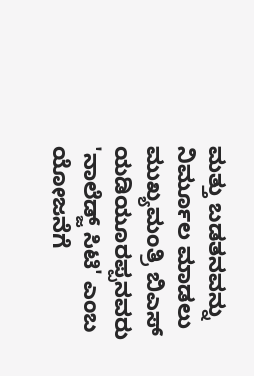ಮತ್ತು ಬಡತನವನ್ನು ನಿರ್ಮೂಲ ಮಾಡಲು ಮುಖ್ಯಮಂತ್ರಿ ಬಿಎಸ್ ಯಡಿಯೂರಪ್ಪನವರು 'ನಾಲೆಡ್ಜ್ ಸಿಟಿ' ಎಂಬ ಯೋಜನೆಗೆ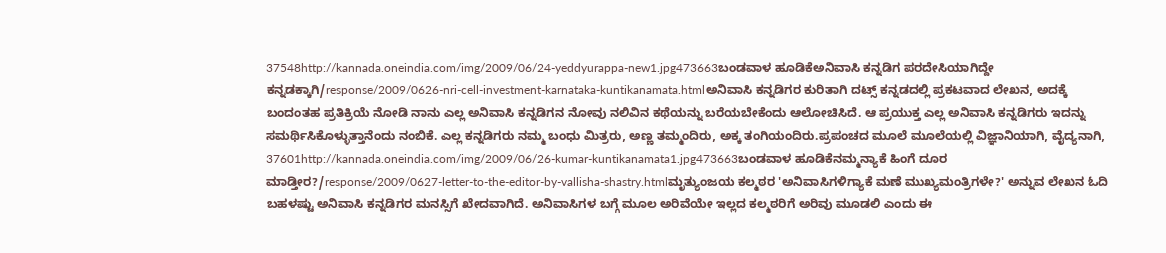37548http://kannada.oneindia.com/img/2009/06/24-yeddyurappa-new1.jpg473663ಬಂಡವಾಳ ಹೂಡಿಕೆಅನಿವಾಸಿ ಕನ್ನಡಿಗ ಪರದೇಸಿಯಾಗಿದ್ದೇ ಕನ್ನಡಕ್ಕಾಗಿ/response/2009/0626-nri-cell-investment-karnataka-kuntikanamata.htmlಅನಿವಾಸಿ ಕನ್ನಡಿಗರ ಕುರಿತಾಗಿ ದಟ್ಸ್ ಕನ್ನಡದಲ್ಲಿ ಪ್ರಕಟವಾದ ಲೇಖನ, ಅದಕ್ಕೆ ಬಂದಂತಹ ಪ್ರತಿಕ್ರಿಯೆ ನೋಡಿ ನಾನು ಎಲ್ಲ ಅನಿವಾಸಿ ಕನ್ನಡಿಗನ ನೋವು ನಲಿವಿನ ಕಥೆಯನ್ನು ಬರೆಯಬೇಕೆಂದು ಆಲೋಚಿಸಿದೆ. ಆ ಪ್ರಯುಕ್ತ ಎಲ್ಲ ಅನಿವಾಸಿ ಕನ್ನಡಿಗರು ಇದನ್ನು ಸಮರ್ಥಿಸಿಕೊಳ್ಳುತ್ತಾನೆಂದು ನಂಬಿಕೆ. ಎಲ್ಲ ಕನ್ನಡಿಗರು ನಮ್ಮ ಬಂಧು ಮಿತ್ರರು, ಅಣ್ಣ ತಮ್ಮಂದಿರು, ಅಕ್ಕ ತಂಗಿಯಂದಿರು.ಪ್ರಪಂಚದ ಮೂಲೆ ಮೂಲೆಯಲ್ಲಿ ವಿಜ್ಞಾನಿಯಾಗಿ, ವೈದ್ಯನಾಗಿ, 37601http://kannada.oneindia.com/img/2009/06/26-kumar-kuntikanamata1.jpg473663ಬಂಡವಾಳ ಹೂಡಿಕೆನಮ್ಮನ್ಯಾಕೆ ಹಿಂಗೆ ದೂರ ಮಾಡ್ತೀರ?/response/2009/0627-letter-to-the-editor-by-vallisha-shastry.htmlಮೃತ್ಯುಂಜಯ ಕಲ್ಮಠರ 'ಅನಿವಾಸಿಗಳಿಗ್ಯಾಕೆ ಮಣೆ ಮುಖ್ಯಮಂತ್ರಿಗಳೇ?' ಅನ್ನುವ ಲೇಖನ ಓದಿ ಬಹಳಷ್ಟು ಅನಿವಾಸಿ ಕನ್ನಡಿಗರ ಮನಸ್ಸಿಗೆ ಖೇದವಾಗಿದೆ. ಅನಿವಾಸಿಗಳ ಬಗ್ಗೆ ಮೂಲ ಅರಿವೆಯೇ ಇಲ್ಲದ ಕಲ್ಮಠರಿಗೆ ಅರಿವು ಮೂಡಲಿ ಎಂದು ಈ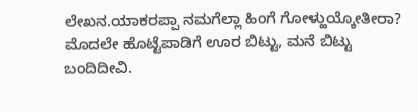ಲೇಖನ.ಯಾಕರಪ್ಪಾ ನಮಗೆಲ್ಲಾ ಹಿಂಗೆ ಗೋಳ್ಹುಯ್ಕೋತೀರಾ? ಮೊದಲೇ ಹೊಟ್ಟೆಪಾಡಿಗೆ ಊರ ಬಿಟ್ಟು, ಮನೆ ಬಿಟ್ಟು ಬಂದಿದೀವಿ.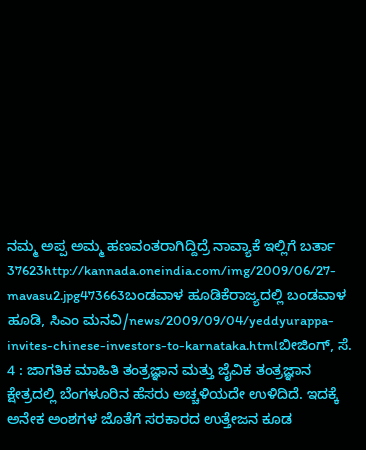ನಮ್ಮ ಅಪ್ಪ ಅಮ್ಮ ಹಣವಂತರಾಗಿದ್ದಿದ್ರೆ ನಾವ್ಯಾಕೆ ಇಲ್ಲಿಗೆ ಬರ್ತಾ 37623http://kannada.oneindia.com/img/2009/06/27-mavasu2.jpg473663ಬಂಡವಾಳ ಹೂಡಿಕೆರಾಜ್ಯದಲ್ಲಿ ಬಂಡವಾಳ ಹೂಡಿ, ಸಿಎಂ ಮನವಿ/news/2009/09/04/yeddyurappa-invites-chinese-investors-to-karnataka.htmlಬೀಜಿಂಗ್, ಸೆ. 4 : ಜಾಗತಿಕ ಮಾಹಿತಿ ತಂತ್ರಜ್ಞಾನ ಮತ್ತು ಜೈವಿಕ ತಂತ್ರಜ್ಞಾನ ಕ್ಷೇತ್ರದಲ್ಲಿ ಬೆಂಗಳೂರಿನ ಹೆಸರು ಅಚ್ಚಳಿಯದೇ ಉಳಿದಿದೆ. ಇದಕ್ಕೆ ಅನೇಕ ಅಂಶಗಳ ಜೊತೆಗೆ ಸರಕಾರದ ಉತ್ತೇಜನ ಕೂಡ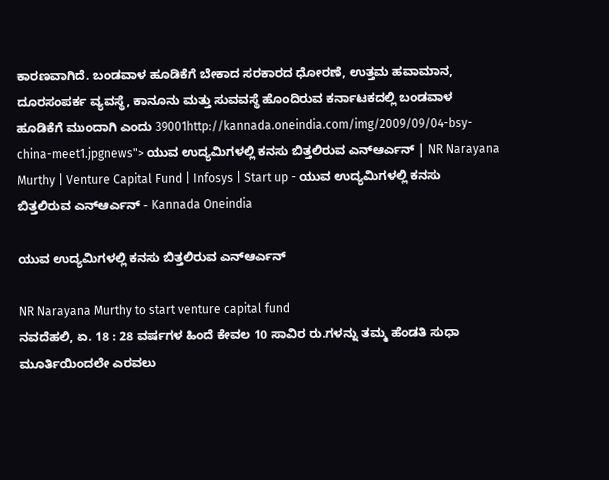ಕಾರಣವಾಗಿದೆ. ಬಂಡವಾಳ ಹೂಡಿಕೆಗೆ ಬೇಕಾದ ಸರಕಾರದ ಧೋರಣೆ, ಉತ್ತಮ ಹವಾಮಾನ, ದೂರಸಂಪರ್ಕ ವ್ಯವಸ್ಥೆ, ಕಾನೂನು ಮತ್ತು ಸುವವಸ್ಥೆ ಹೊಂದಿರುವ ಕರ್ನಾಟಕದಲ್ಲಿ ಬಂಡವಾಳ ಹೂಡಿಕೆಗೆ ಮುಂದಾಗಿ ಎಂದು 39001http://kannada.oneindia.com/img/2009/09/04-bsy-china-meet1.jpgnews"> ಯುವ ಉದ್ಯಮಿಗಳಲ್ಲಿ ಕನಸು ಬಿತ್ತಲಿರುವ ಎನ್ಆರ್ಎನ್ | NR Narayana Murthy | Venture Capital Fund | Infosys | Start up - ಯುವ ಉದ್ಯಮಿಗಳಲ್ಲಿ ಕನಸು ಬಿತ್ತಲಿರುವ ಎನ್ಆರ್ಎನ್ - Kannada Oneindia

ಯುವ ಉದ್ಯಮಿಗಳಲ್ಲಿ ಕನಸು ಬಿತ್ತಲಿರುವ ಎನ್ಆರ್ಎನ್

NR Narayana Murthy to start venture capital fund
ನವದೆಹಲಿ, ಏ. 18 : 28 ವರ್ಷಗಳ ಹಿಂದೆ ಕೇವಲ 10 ಸಾವಿರ ರು.ಗಳನ್ನು ತಮ್ಮ ಹೆಂಡತಿ ಸುಧಾ ಮೂರ್ತಿಯಿಂದಲೇ ಎರವಲು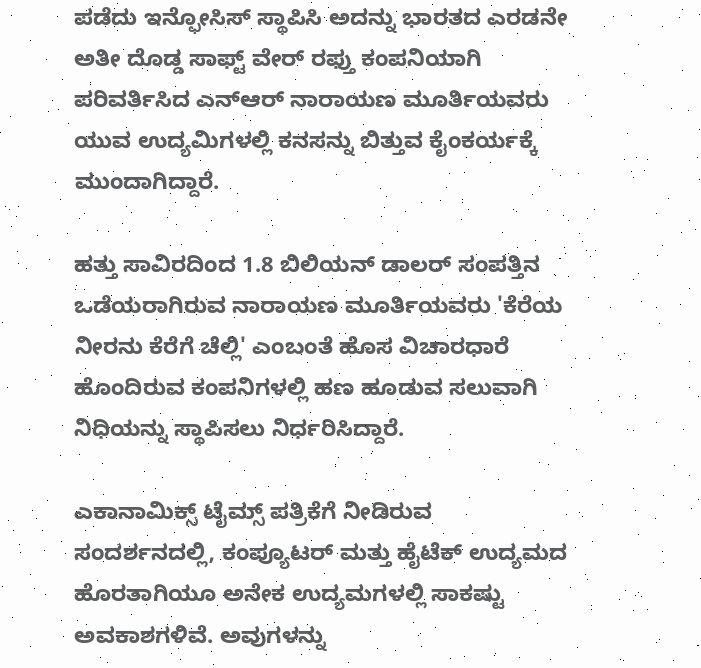ಪಡೆದು ಇನ್ಫೋಸಿಸ್ ಸ್ಥಾಪಿಸಿ ಅದನ್ನು ಭಾರತದ ಎರಡನೇ ಅತೀ ದೊಡ್ಡ ಸಾಫ್ಟ್ ವೇರ್ ರಫ್ತು ಕಂಪನಿಯಾಗಿ ಪರಿವರ್ತಿಸಿದ ಎನ್ಆರ್ ನಾರಾಯಣ ಮೂರ್ತಿಯವರು ಯುವ ಉದ್ಯಮಿಗಳಲ್ಲಿ ಕನಸನ್ನು ಬಿತ್ತುವ ಕೈಂಕರ್ಯಕ್ಕೆ ಮುಂದಾಗಿದ್ದಾರೆ.

ಹತ್ತು ಸಾವಿರದಿಂದ 1.8 ಬಿಲಿಯನ್ ಡಾಲರ್ ಸಂಪತ್ತಿನ ಒಡೆಯರಾಗಿರುವ ನಾರಾಯಣ ಮೂರ್ತಿಯವರು 'ಕೆರೆಯ ನೀರನು ಕೆರೆಗೆ ಚೆಲ್ಲಿ' ಎಂಬಂತೆ ಹೊಸ ವಿಚಾರಧಾರೆ ಹೊಂದಿರುವ ಕಂಪನಿಗಳಲ್ಲಿ ಹಣ ಹೂಡುವ ಸಲುವಾಗಿ ನಿಧಿಯನ್ನು ಸ್ಥಾಪಿಸಲು ನಿರ್ಧರಿಸಿದ್ದಾರೆ.

ಎಕಾನಾಮಿಕ್ಸ್ ಟೈಮ್ಸ್ ಪತ್ರಿಕೆಗೆ ನೀಡಿರುವ ಸಂದರ್ಶನದಲ್ಲಿ, ಕಂಪ್ಯೂಟರ್ ಮತ್ತು ಹೈಟೆಕ್ ಉದ್ಯಮದ ಹೊರತಾಗಿಯೂ ಅನೇಕ ಉದ್ಯಮಗಳಲ್ಲಿ ಸಾಕಷ್ಟು ಅವಕಾಶಗಳಿವೆ. ಅವುಗಳನ್ನು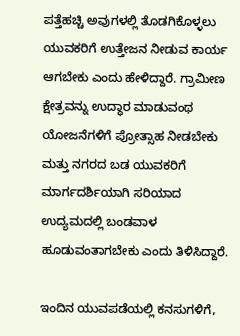ಪತ್ತೆಹಚ್ಚಿ ಅವುಗಳಲ್ಲಿ ತೊಡಗಿಕೊಳ್ಳಲು ಯುವಕರಿಗೆ ಉತ್ತೇಜನ ನೀಡುವ ಕಾರ್ಯ ಆಗಬೇಕು ಎಂದು ಹೇಳಿದ್ದಾರೆ. ಗ್ರಾಮೀಣ ಕ್ಷೇತ್ರವನ್ನು ಉದ್ಧಾರ ಮಾಡುವಂಥ ಯೋಜನೆಗಳಿಗೆ ಪ್ರೋತ್ಸಾಹ ನೀಡಬೇಕು ಮತ್ತು ನಗರದ ಬಡ ಯುವಕರಿಗೆ ಮಾರ್ಗದರ್ಶಿಯಾಗಿ ಸರಿಯಾದ ಉದ್ಯಮದಲ್ಲಿ ಬಂಡವಾಳ ಹೂಡುವಂತಾಗಬೇಕು ಎಂದು ತಿಳಿಸಿದ್ದಾರೆ.

ಇಂದಿನ ಯುವಪಡೆಯಲ್ಲಿ ಕನಸುಗಳಿಗೆ,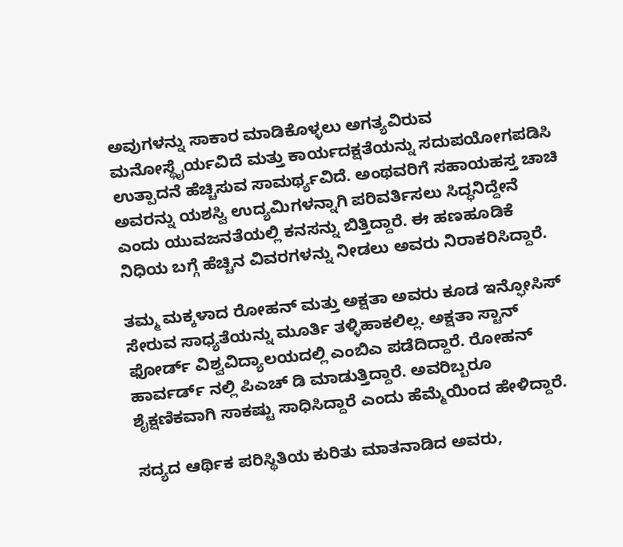ಅವುಗಳನ್ನು ಸಾಕಾರ ಮಾಡಿಕೊಳ್ಳಲು ಅಗತ್ಯವಿರುವ ಮನೋಸ್ಥೈರ್ಯವಿದೆ ಮತ್ತು ಕಾರ್ಯದಕ್ಷತೆಯನ್ನು ಸದುಪಯೋಗಪಡಿಸಿ ಉತ್ಪಾದನೆ ಹೆಚ್ಚಿಸುವ ಸಾಮರ್ಥ್ಯವಿದೆ. ಅಂಥವರಿಗೆ ಸಹಾಯಹಸ್ತ ಚಾಚಿ ಅವರನ್ನು ಯಶಸ್ವಿ ಉದ್ಯಮಿಗಳನ್ನಾಗಿ ಪರಿವರ್ತಿಸಲು ಸಿದ್ಧನಿದ್ದೇನೆ ಎಂದು ಯುವಜನತೆಯಲ್ಲಿ ಕನಸನ್ನು ಬಿತ್ತಿದ್ದಾರೆ. ಈ ಹಣಹೂಡಿಕೆ ನಿಧಿಯ ಬಗ್ಗೆ ಹೆಚ್ಚಿನ ವಿವರಗಳನ್ನು ನೀಡಲು ಅವರು ನಿರಾಕರಿಸಿದ್ದಾರೆ.

ತಮ್ಮ ಮಕ್ಕಳಾದ ರೋಹನ್ ಮತ್ತು ಅಕ್ಷತಾ ಅವರು ಕೂಡ ಇನ್ಫೋಸಿಸ್ ಸೇರುವ ಸಾಧ್ಯತೆಯನ್ನು ಮೂರ್ತಿ ತಳ್ಳಿಹಾಕಲಿಲ್ಲ. ಅಕ್ಷತಾ ಸ್ಟಾನ್ ಫೋರ್ಡ್ ವಿಶ್ವವಿದ್ಯಾಲಯದಲ್ಲಿ ಎಂಬಿಎ ಪಡೆದಿದ್ದಾರೆ. ರೋಹನ್ ಹಾರ್ವರ್ಡ್ ನಲ್ಲಿ ಪಿಎಚ್ ಡಿ ಮಾಡುತ್ತಿದ್ದಾರೆ. ಅವರಿಬ್ಬರೂ ಶೈಕ್ಷಣಿಕವಾಗಿ ಸಾಕಷ್ಟು ಸಾಧಿಸಿದ್ದಾರೆ ಎಂದು ಹೆಮ್ಮೆಯಿಂದ ಹೇಳಿದ್ದಾರೆ.

ಸದ್ಯದ ಆರ್ಥಿಕ ಪರಿಸ್ಥಿತಿಯ ಕುರಿತು ಮಾತನಾಡಿದ ಅವರು,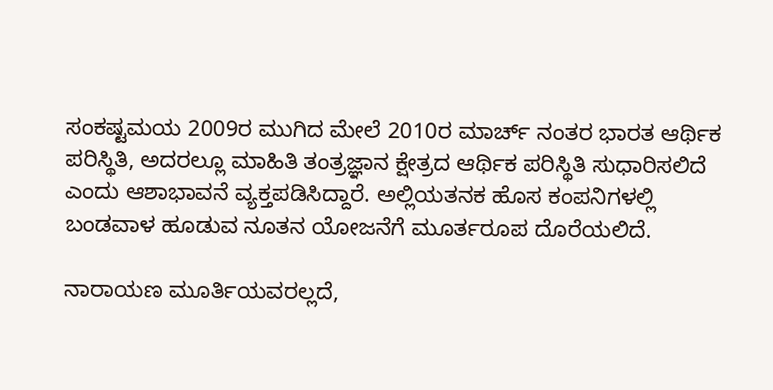ಸಂಕಷ್ಟಮಯ 2009ರ ಮುಗಿದ ಮೇಲೆ 2010ರ ಮಾರ್ಚ್ ನಂತರ ಭಾರತ ಆರ್ಥಿಕ ಪರಿಸ್ಥಿತಿ, ಅದರಲ್ಲೂ ಮಾಹಿತಿ ತಂತ್ರಜ್ಞಾನ ಕ್ಷೇತ್ರದ ಆರ್ಥಿಕ ಪರಿಸ್ಥಿತಿ ಸುಧಾರಿಸಲಿದೆ ಎಂದು ಆಶಾಭಾವನೆ ವ್ಯಕ್ತಪಡಿಸಿದ್ದಾರೆ. ಅಲ್ಲಿಯತನಕ ಹೊಸ ಕಂಪನಿಗಳಲ್ಲಿ ಬಂಡವಾಳ ಹೂಡುವ ನೂತನ ಯೋಜನೆಗೆ ಮೂರ್ತರೂಪ ದೊರೆಯಲಿದೆ.

ನಾರಾಯಣ ಮೂರ್ತಿಯವರಲ್ಲದೆ,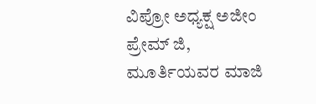ವಿಪ್ರೋ ಅಧ್ಯಕ್ಷ ಅಜೀಂ ಪ್ರೇಮ್ ಜಿ, ಮೂರ್ತಿಯವರ ಮಾಜಿ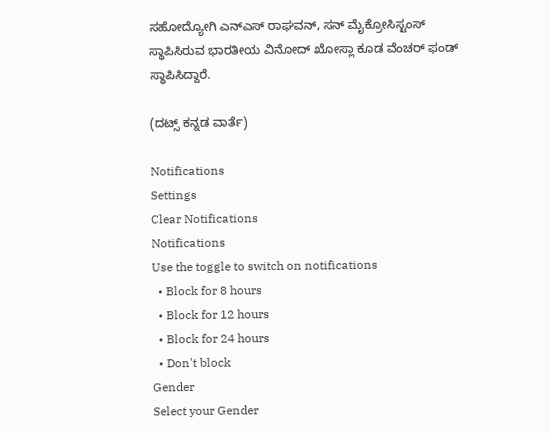ಸಹೋದ್ಯೋಗಿ ಎನ್ಎಸ್ ರಾಘವನ್, ಸನ್ ಮೈಕ್ರೋಸಿಸ್ಟಂಸ್ ಸ್ಥಾಪಿಸಿರುವ ಭಾರತೀಯ ವಿನೋದ್ ಖೋಸ್ಲಾ ಕೂಡ ವೆಂಚರ್ ಫಂಡ್ ಸ್ಥಾಪಿಸಿದ್ದಾರೆ.

(ದಟ್ಸ್ ಕನ್ನಡ ವಾರ್ತೆ)

Notifications
Settings
Clear Notifications
Notifications
Use the toggle to switch on notifications
  • Block for 8 hours
  • Block for 12 hours
  • Block for 24 hours
  • Don't block
Gender
Select your Gender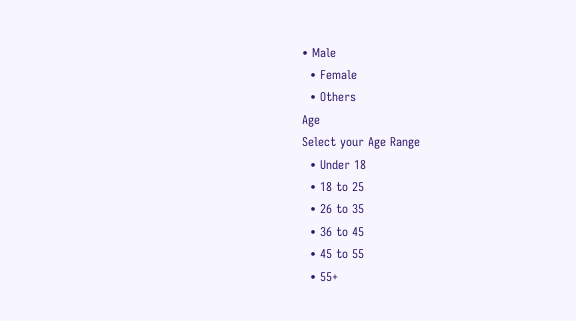• Male
  • Female
  • Others
Age
Select your Age Range
  • Under 18
  • 18 to 25
  • 26 to 35
  • 36 to 45
  • 45 to 55
  • 55+